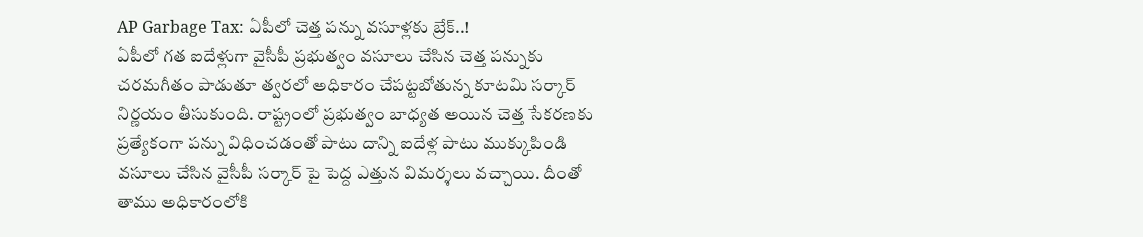AP Garbage Tax: ఏపీలో చెత్త పన్ను వసూళ్లకు బ్రేక్..!
ఏపీలో గత ఐదేళ్లుగా వైసీపీ ప్రభుత్వం వసూలు చేసిన చెత్త పన్నుకు చరమగీతం పాడుతూ త్వరలో అధికారం చేపట్టబోతున్న కూటమి సర్కార్ నిర్ణయం తీసుకుంది. రాష్ట్రంలో ప్రభుత్వం బాధ్యత అయిన చెత్త సేకరణకు ప్రత్యేకంగా పన్ను విధించడంతో పాటు దాన్ని ఐదేళ్ల పాటు ముక్కుపిండి వసూలు చేసిన వైసీపీ సర్కార్ పై పెద్ద ఎత్తున విమర్శలు వచ్చాయి. దీంతో తాము అధికారంలోకి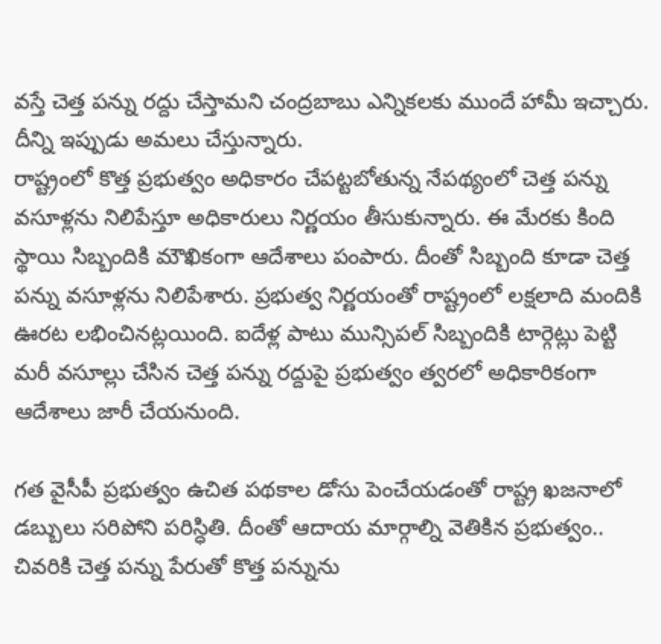వస్తే చెత్త పన్ను రద్దు చేస్తామని చంద్రబాబు ఎన్నికలకు ముందే హామీ ఇచ్చారు. దీన్ని ఇప్పుడు అమలు చేస్తున్నారు.
రాష్ట్రంలో కొత్త ప్రభుత్వం అధికారం చేపట్టబోతున్న నేపథ్యంలో చెత్త పన్ను వసూళ్లను నిలిపేస్తూ అధికారులు నిర్ణయం తీసుకున్నారు. ఈ మేరకు కింది స్థాయి సిబ్బందికి మౌఖికంగా ఆదేశాలు పంపారు. దీంతో సిబ్బంది కూడా చెత్త పన్ను వసూళ్లను నిలిపేశారు. ప్రభుత్వ నిర్ణయంతో రాష్ట్రంలో లక్షలాది మందికి ఊరట లభించినట్లయింది. ఐదేళ్ల పాటు మున్సిపల్ సిబ్బందికి టార్గెట్లు పెట్టి మరీ వసూల్లు చేసిన చెత్త పన్ను రద్దుపై ప్రభుత్వం త్వరలో అధికారికంగా ఆదేశాలు జారీ చేయనుంది.

గత వైసీపీ ప్రభుత్వం ఉచిత పథకాల డోసు పెంచేయడంతో రాష్ట్ర ఖజనాలో డబ్బులు సరిపోని పరిస్ధితి. దీంతో ఆదాయ మార్గాల్ని వెతికిన ప్రభుత్వం.. చివరికి చెత్త పన్ను పేరుతో కొత్త పన్నును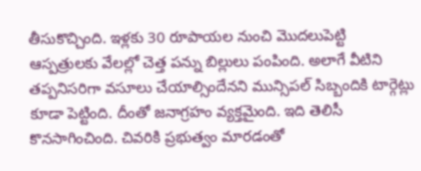తీసుకొచ్చింది. ఇళ్లకు 30 రూపాయల నుంచి మొదలుపెట్టి ఆస్పత్రులకు వేలల్లో చెత్త పన్ను బిల్లులు పంపింది. అలాగే వీటిని తప్పనిసరిగా వసూలు చేయాల్సిందేనని మున్సిపల్ సిబ్బందికి టార్గెట్లు కూడా పెట్టింది. దీంతో జనాగ్రహం వ్యక్తమైంది. ఇది తెలిసీ కొనసాగించింది. చివరికి ప్రభుత్వం మారడంతో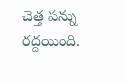చెత్త పన్ను రద్దయింది.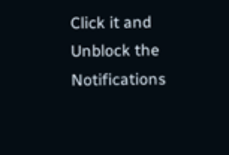Click it and Unblock the Notifications